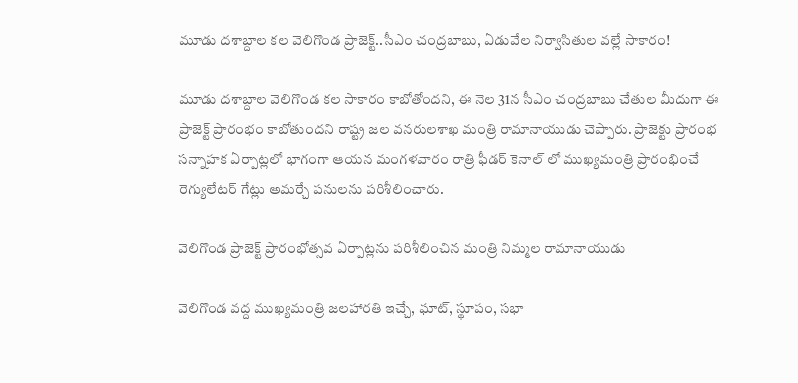మూడు దశాబ్దాల కల వెలిగొండ ప్రాజెక్ట్..సీఎం చంద్రబాబు, ఏడువేల నిర్వాసితుల వల్లే సాకారం!

మూడు దశాబ్దాల వెలిగొండ కల సాకారం కాబోతోందని, ఈ నెల 31న సీఎం చంద్రబాబు చేతుల మీదుగా ఈ ప్రాజెక్ట్ ప్రారంభం కాబోతుందని రాష్ట్ర జల వనరులశాఖ మంత్రి రామానాయుడు చెప్పారు. ప్రాజెక్టు ప్రారంభ సన్నాహక ఏర్పాట్లలో భాగంగా ఆయన మంగళవారం రాత్రి ఫీడర్ కెనాల్ లో ముఖ్యమంత్రి ప్రారంభించే రెగ్యులేటర్ గేట్లు అమర్చే పనులను పరిశీలించారు.

వెలిగొండ ప్రాజెక్ట్ ప్రారంభోత్సవ ఏర్పాట్లను పరిశీలించిన మంత్రి నిమ్మల రామానాయుడు

వెలిగొండ వద్ద ముఖ్యమంత్రి జలహారతి ఇచ్చే, ఘాట్, స్థూపం, సభా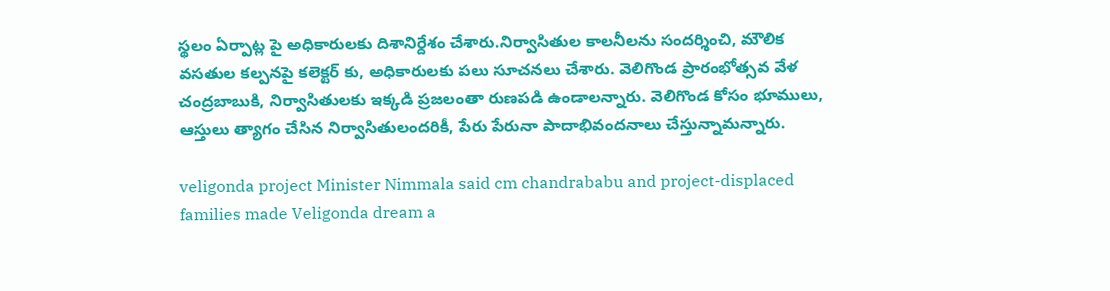స్థలం ఏర్పాట్ల పై అధికారులకు దిశానిర్దేశం చేశారు.నిర్వాసితుల కాలనీలను సందర్శించి, మౌలిక వసతుల కల్పనపై కలెక్టర్ కు, అధికారులకు పలు సూచనలు చేశారు. వెలిగొండ ప్రారంభోత్సవ వేళ చంద్రబాబుకి, నిర్వాసితులకు ఇక్కడి ప్రజలంతా రుణపడి ఉండాలన్నారు. వెలిగొండ కోసం భూములు, ఆస్తులు త్యాగం చేసిన నిర్వాసితులందరికీ, పేరు పేరునా పాదాభివందనాలు చేస్తున్నామన్నారు.

veligonda project Minister Nimmala said cm chandrababu and project-displaced families made Veligonda dream a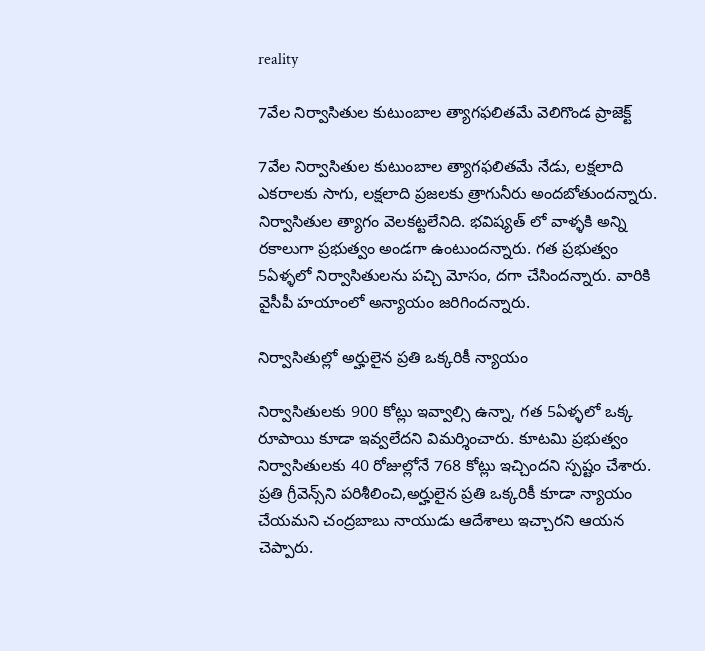reality

7వేల నిర్వాసితుల కుటుంబాల త్యాగఫలితమే వెలిగొండ ప్రాజెక్ట్

7వేల నిర్వాసితుల కుటుంబాల త్యాగఫలితమే నేడు, లక్షలాది ఎకరాలకు సాగు, లక్షలాది ప్రజలకు త్రాగునీరు అందబోతుందన్నారు. నిర్వాసితుల త్యాగం వెలకట్టలేనిది. భవిష్యత్ లో వాళ్ళకి అన్ని రకాలుగా ప్రభుత్వం అండగా ఉంటుందన్నారు. గత ప్రభుత్వం 5ఏళ్ళలో నిర్వాసితులను పచ్చి మోసం, దగా చేసిందన్నారు. వారికి వైసీపీ హయాంలో అన్యాయం జరిగిందన్నారు.

నిర్వాసితుల్లో అర్హులైన ప్రతి ఒక్కరికీ న్యాయం

నిర్వాసితులకు 900 కోట్లు ఇవ్వాల్సి ఉన్నా, గత 5ఏళ్ళలో ఒక్క రూపాయి కూడా ఇవ్వలేదని విమర్శించారు. కూటమి ప్రభుత్వం నిర్వాసితులకు 40 రోజుల్లోనే 768 కోట్లు ఇచ్చిందని స్పష్టం చేశారు. ప్రతి గ్రీవెన్స్‌ని పరిశీలించి,అర్హులైన ప్రతి ఒక్కరికీ కూడా న్యాయం చేయమని చంద్రబాబు నాయుడు ఆదేశాలు ఇచ్చారని ఆయన చెప్పారు.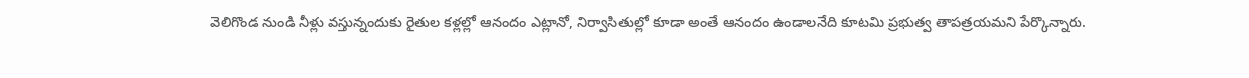వెలిగొండ నుండి నీళ్లు వస్తున్నందుకు రైతుల కళ్లల్లో ఆనందం ఎట్లానో, నిర్వాసితుల్లో కూడా అంతే ఆనందం ఉండాలనేది కూటమి ప్రభుత్వ తాపత్రయమని పేర్కొన్నారు.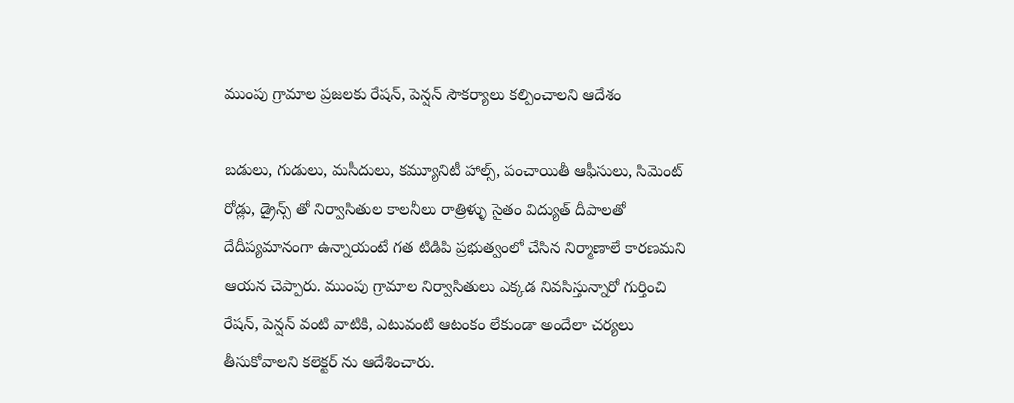ముంపు గ్రామాల ప్రజలకు రేషన్, పెన్షన్ సౌకర్యాలు కల్పించాలని ఆదేశం

బడులు, గుడులు, మసీదులు, కమ్యూనిటీ హాల్స్, పంచాయితీ ఆఫీసులు, సిమెంట్ రోడ్లు, డ్రైన్స్ తో నిర్వాసితుల కాలనీలు రాత్రిళ్ళు సైతం విద్యుత్ దీపాలతో దేదీప్యమానంగా ఉన్నాయంటే గత టిడిపి ప్రభుత్వంలో చేసిన నిర్మాణాలే కారణమని ఆయన చెప్పారు. ముంపు గ్రామాల నిర్వాసితులు ఎక్కడ నివసిస్తున్నారో గుర్తించి రేషన్, పెన్షన్ వంటి వాటికి, ఎటువంటి ఆటంకం లేకుండా అందేలా చర్యలు తీసుకోవాలని కలెక్టర్ ను ఆదేశించారు.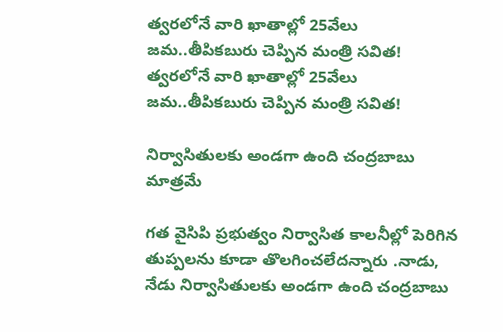త్వరలోనే వారి ఖాతాల్లో 25వేలు జమ..తీపికబురు చెప్పిన మంత్రి సవిత!
త్వరలోనే వారి ఖాతాల్లో 25వేలు జమ..తీపికబురు చెప్పిన మంత్రి సవిత!

నిర్వాసితులకు అండగా ఉంది చంద్రబాబు మాత్రమే

గత వైసిపి ప్రభుత్వం నిర్వాసిత కాలనీల్లో పెరిగిన తుప్పలను కూడా తొలగించలేదన్నారు .నాడు, నేడు నిర్వాసితులకు అండగా ఉంది చంద్రబాబు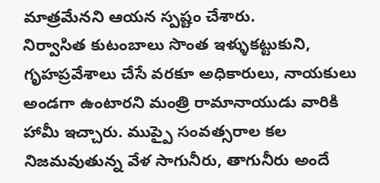మాత్రమేనని ఆయన స్పష్టం చేశారు.
నిర్వాసిత కుటంబాలు సొంత ఇళ్ళుకట్టుకుని, గృహప్రవేశాలు చేసే వరకూ అధికారులు, నాయకులు అండగా ఉంటారని మంత్రి రామానాయుడు వారికి హామీ ఇచ్చారు. ముప్పై సంవత్సరాల కల నిజమవుతున్న వేళ సాగునీరు, తాగునీరు అందే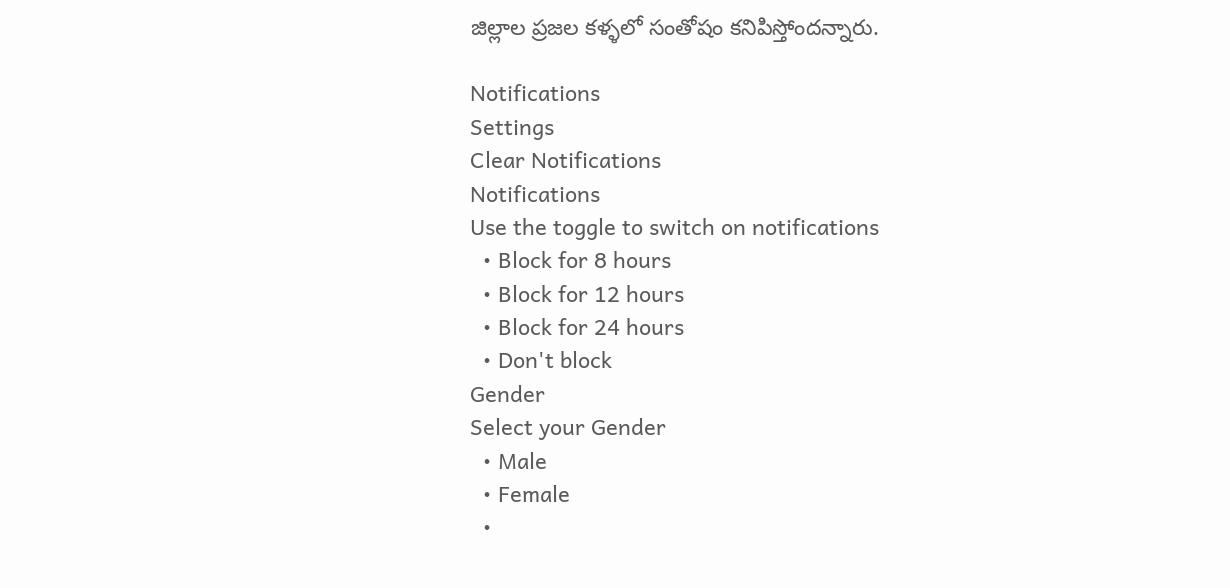జిల్లాల ప్రజల కళ్ళలో సంతోషం కనిపిస్తోందన్నారు.

Notifications
Settings
Clear Notifications
Notifications
Use the toggle to switch on notifications
  • Block for 8 hours
  • Block for 12 hours
  • Block for 24 hours
  • Don't block
Gender
Select your Gender
  • Male
  • Female
  •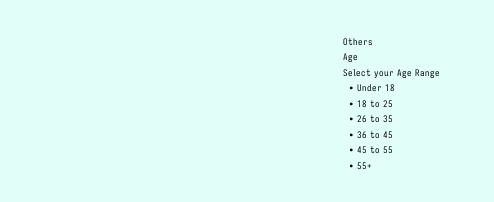Others
Age
Select your Age Range
  • Under 18
  • 18 to 25
  • 26 to 35
  • 36 to 45
  • 45 to 55
  • 55+